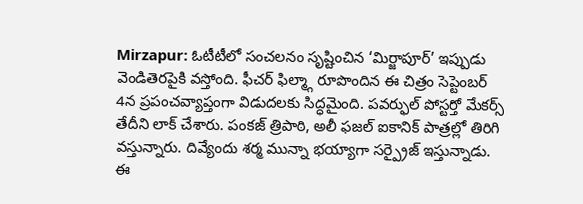Mirzapur: ఓటీటీలో సంచలనం సృష్టించిన ‘మిర్జాపూర్’ ఇప్పుడు వెండితెరపైకి వస్తోంది. ఫీచర్ ఫిల్మ్గా రూపొందిన ఈ చిత్రం సెప్టెంబర్ 4న ప్రపంచవ్యాప్తంగా విడుదలకు సిద్ధమైంది. పవర్ఫుల్ పోస్టర్తో మేకర్స్ తేదీని లాక్ చేశారు. పంకజ్ త్రిపాఠి, అలీ ఫజల్ ఐకానిక్ పాత్రల్లో తిరిగి వస్తున్నారు. దివ్యేందు శర్మ మున్నా భయ్యాగా సర్ప్రైజ్ ఇస్తున్నాడు. ఈ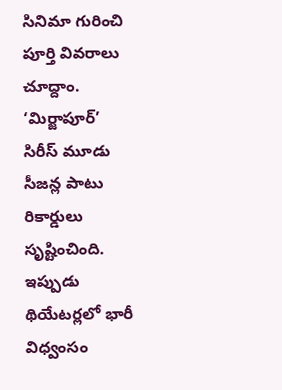సినిమా గురించి పూర్తి వివరాలు చూద్దాం.
‘మిర్జాపూర్’ సిరీస్ మూడు సీజన్ల పాటు రికార్డులు సృష్టించింది. ఇప్పుడు థియేటర్లలో భారీ విధ్వంసం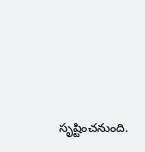సృష్టించనుంది.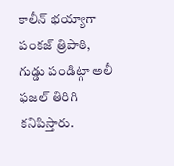కాలీన్ భయ్యాగా పంకజ్ త్రిపాఠి, గుడ్డు పండిట్గా అలీ ఫజల్ తిరిగి కనిపిస్తారు.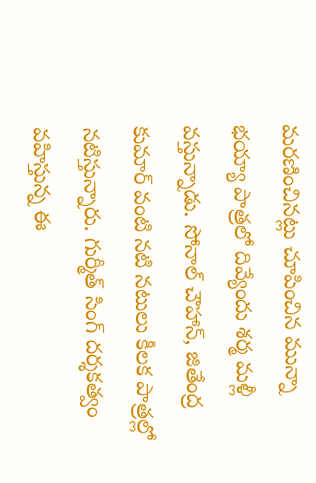మరణించినట్లు చూపించిన మున్నా భయ్యా పాత్రలో దివ్యేందు శర్మ మళ్లీ వస్తున్నాడు. సోనాల్ చౌహాన్, జితేంద్ర కుమార్ వంటి నటి నటులు కీలక పాత్రల్లో నటిస్తున్నారు. గుర్మీత్ సింగ్ దర్శకత్వం వహిస్తున్న ఈ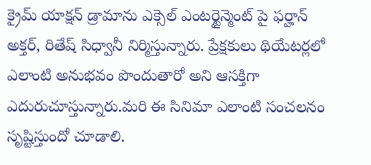క్రైమ్ యాక్షన్ డ్రామాను ఎక్సెల్ ఎంటర్టైన్మెంట్ పై ఫర్హాన్ అక్తర్, రితేష్ సిధ్వానీ నిర్మిస్తున్నారు. ప్రేక్షకులు థియేటర్లలో ఎలాంటి అనుభవం పొందుతారో అని ఆసక్తిగా ఎదురుచూస్తున్నారు.మరి ఈ సినిమా ఎలాంటి సంచలనం సృష్టిస్తుందో చూడాలి.